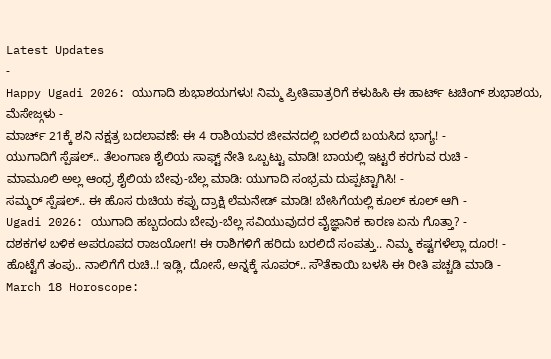Latest Updates
-
Happy Ugadi 2026: ಯುಗಾದಿ ಶುಭಾಶಯಗಳು! ನಿಮ್ಮ ಪ್ರೀತಿಪಾತ್ರರಿಗೆ ಕಳುಹಿಸಿ ಈ ಹಾರ್ಟ್ ಟಚಿಂಗ್ ಶುಭಾಶಯ, ಮೆಸೇಜ್ಗಳು -
ಮಾರ್ಚ್ 21ಕ್ಕೆ ಶನಿ ನಕ್ಷತ್ರ ಬದಲಾವಣೆ: ಈ 4 ರಾಶಿಯವರ ಜೀವನದಲ್ಲಿ ಬರಲಿದೆ ಬಯಸಿದ ಭಾಗ್ಯ! -
ಯುಗಾದಿಗೆ ಸ್ಪೆಷಲ್.. ತೆಲಂಗಾಣ ಶೈಲಿಯ ಸಾಫ್ಟ್ ನೇತಿ ಒಬ್ಬಟ್ಟು ಮಾಡಿ! ಬಾಯಲ್ಲಿ ಇಟ್ಟರೆ ಕರಗುವ ರುಚಿ -
ಮಾಮೂಲಿ ಅಲ್ಲ ಆಂಧ್ರ ಶೈಲಿಯ ಬೇವು-ಬೆಲ್ಲ ಮಾಡಿ: ಯುಗಾದಿ ಸಂಭ್ರಮ ದುಪ್ಪಟ್ಟಾಗಿಸಿ! -
ಸಮ್ಮರ್ ಸ್ಪೆಷಲ್.. ಈ ಹೊಸ ರುಚಿಯ ಕಪ್ಪು ದ್ರಾಕ್ಷಿ ಲೆಮನೇಡ್ ಮಾಡಿ! ಬೇಸಿಗೆಯಲ್ಲಿ ಕೂಲ್ ಕೂಲ್ ಆಗಿ -
Ugadi 2026: ಯುಗಾದಿ ಹಬ್ಬದಂದು ಬೇವು-ಬೆಲ್ಲ ಸವಿಯುವುದರ ವೈಜ್ಞಾನಿಕ ಕಾರಣ ಏನು ಗೊತ್ತಾ? -
ದಶಕಗಳ ಬಳಿಕ ಅಪರೂಪದ ರಾಜಯೋಗ! ಈ ರಾಶಿಗಳಿಗೆ ಹರಿದು ಬರಲಿದೆ ಸಂಪತ್ತು.. ನಿಮ್ಮ ಕಷ್ಟಗಳೆಲ್ಲಾ ದೂರ! -
ಹೊಟ್ಟೆಗೆ ತಂಪು.. ನಾಲಿಗೆಗೆ ರುಚಿ..! ಇಡ್ಲಿ, ದೋಸೆ, ಅನ್ನಕ್ಕೆ ಸೂಪರ್.. ಸೌತೆಕಾಯಿ ಬಳಸಿ ಈ ರೀತಿ ಪಚ್ಚಡಿ ಮಾಡಿ -
March 18 Horoscope: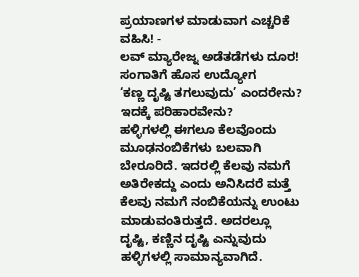ಪ್ರಯಾಣಗಳ ಮಾಡುವಾಗ ಎಚ್ಚರಿಕೆ ವಹಿಸಿ! -
ಲವ್ ಮ್ಯಾರೇಜ್ನ ಅಡೆತಡೆಗಳು ದೂರ! ಸಂಗಾತಿಗೆ ಹೊಸ ಉದ್ಯೋಗ
‘ಕಣ್ಣ ದೃಷ್ಟಿ ತಗಲುವುದು’ ಎಂದರೇನು? ಇದಕ್ಕೆ ಪರಿಹಾರವೇನು?
ಹಳ್ಳಿಗಳಲ್ಲಿ ಈಗಲೂ ಕೆಲವೊಂದು ಮೂಢನಂಬಿಕೆಗಳು ಬಲವಾಗಿ ಬೇರೂರಿದೆ. ಇದರಲ್ಲಿ ಕೆಲವು ನಮಗೆ ಅತಿರೇಕದ್ದು ಎಂದು ಅನಿಸಿದರೆ ಮತ್ತೆ ಕೆಲವು ನಮಗೆ ನಂಬಿಕೆಯನ್ನು ಉಂಟು ಮಾಡುವಂತಿರುತ್ತದೆ. ಅದರಲ್ಲೂ ದೃಷ್ಟಿ, ಕಣ್ಣಿನ ದೃಷ್ಟಿ ಎನ್ನುವುದು ಹಳ್ಳಿಗಳಲ್ಲಿ ಸಾಮಾನ್ಯವಾಗಿದೆ.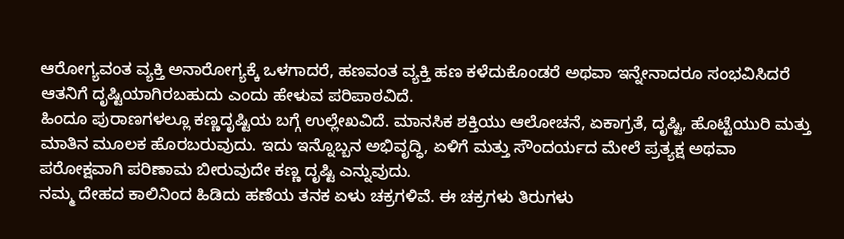ಆರೋಗ್ಯವಂತ ವ್ಯಕ್ತಿ ಅನಾರೋಗ್ಯಕ್ಕೆ ಒಳಗಾದರೆ, ಹಣವಂತ ವ್ಯಕ್ತಿ ಹಣ ಕಳೆದುಕೊಂಡರೆ ಅಥವಾ ಇನ್ನೇನಾದರೂ ಸಂಭವಿಸಿದರೆ ಆತನಿಗೆ ದೃಷ್ಟಿಯಾಗಿರಬಹುದು ಎಂದು ಹೇಳುವ ಪರಿಪಾಠವಿದೆ.
ಹಿಂದೂ ಪುರಾಣಗಳಲ್ಲೂ ಕಣ್ಣದೃಷ್ಟಿಯ ಬಗ್ಗೆ ಉಲ್ಲೇಖವಿದೆ. ಮಾನಸಿಕ ಶಕ್ತಿಯು ಆಲೋಚನೆ, ಏಕಾಗ್ರತೆ, ದೃಷ್ಟಿ, ಹೊಟ್ಟೆಯುರಿ ಮತ್ತು ಮಾತಿನ ಮೂಲಕ ಹೊರಬರುವುದು. ಇದು ಇನ್ನೊಬ್ಬನ ಅಭಿವೃದ್ಧಿ, ಏಳಿಗೆ ಮತ್ತು ಸೌಂದರ್ಯದ ಮೇಲೆ ಪ್ರತ್ಯಕ್ಷ ಅಥವಾ ಪರೋಕ್ಷವಾಗಿ ಪರಿಣಾಮ ಬೀರುವುದೇ ಕಣ್ಣ ದೃಷ್ಟಿ ಎನ್ನುವುದು.
ನಮ್ಮ ದೇಹದ ಕಾಲಿನಿಂದ ಹಿಡಿದು ಹಣೆಯ ತನಕ ಏಳು ಚಕ್ರಗಳಿವೆ. ಈ ಚಕ್ರಗಳು ತಿರುಗಳು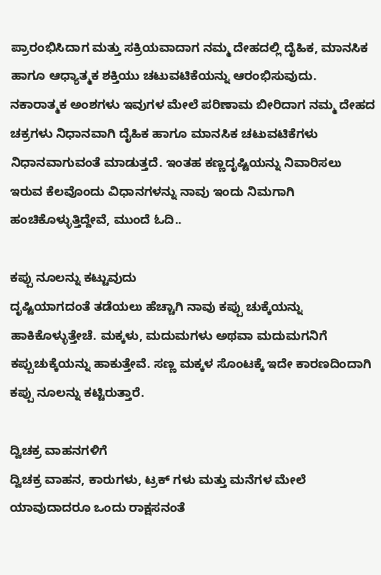ಪ್ರಾರಂಭಿಸಿದಾಗ ಮತ್ತು ಸಕ್ರಿಯವಾದಾಗ ನಮ್ಮ ದೇಹದಲ್ಲಿ ದೈಹಿಕ, ಮಾನಸಿಕ ಹಾಗೂ ಆಧ್ಯಾತ್ಮಕ ಶಕ್ತಿಯು ಚಟುವಟಿಕೆಯನ್ನು ಆರಂಭಿಸುವುದು. ನಕಾರಾತ್ಮಕ ಅಂಶಗಳು ಇವುಗಳ ಮೇಲೆ ಪರಿಣಾಮ ಬೀರಿದಾಗ ನಮ್ಮ ದೇಹದ ಚಕ್ರಗಳು ನಿಧಾನವಾಗಿ ದೈಹಿಕ ಹಾಗೂ ಮಾನಸಿಕ ಚಟುವಟಿಕೆಗಳು ನಿಧಾನವಾಗುವಂತೆ ಮಾಡುತ್ತದೆ. ಇಂತಹ ಕಣ್ಣದೃಷ್ಟಿಯನ್ನು ನಿವಾರಿಸಲು ಇರುವ ಕೆಲವೊಂದು ವಿಧಾನಗಳನ್ನು ನಾವು ಇಂದು ನಿಮಗಾಗಿ ಹಂಚಿಕೊಳ್ಳುತ್ತಿದ್ದೇವೆ, ಮುಂದೆ ಓದಿ..

ಕಪ್ಪು ನೂಲನ್ನು ಕಟ್ಟುವುದು
ದೃಷ್ಟಿಯಾಗದಂತೆ ತಡೆಯಲು ಹೆಚ್ಚಾಗಿ ನಾವು ಕಪ್ಪು ಚುಕ್ಕೆಯನ್ನು ಹಾಕಿಕೊಳ್ಳುತ್ತೇಚೆ. ಮಕ್ಕಳು, ಮದುಮಗಳು ಅಥವಾ ಮದುಮಗನಿಗೆ ಕಪ್ಪುಚುಕ್ಕೆಯನ್ನು ಹಾಕುತ್ತೇವೆ. ಸಣ್ಣ ಮಕ್ಕಳ ಸೊಂಟಕ್ಕೆ ಇದೇ ಕಾರಣದಿಂದಾಗಿ ಕಪ್ಪು ನೂಲನ್ನು ಕಟ್ಟಿರುತ್ತಾರೆ.

ದ್ವಿಚಕ್ರ ವಾಹನಗಳಿಗೆ
ದ್ವಿಚಕ್ರ ವಾಹನ, ಕಾರುಗಳು, ಟ್ರಕ್ ಗಳು ಮತ್ತು ಮನೆಗಳ ಮೇಲೆ ಯಾವುದಾದರೂ ಒಂದು ರಾಕ್ಷಸನಂತೆ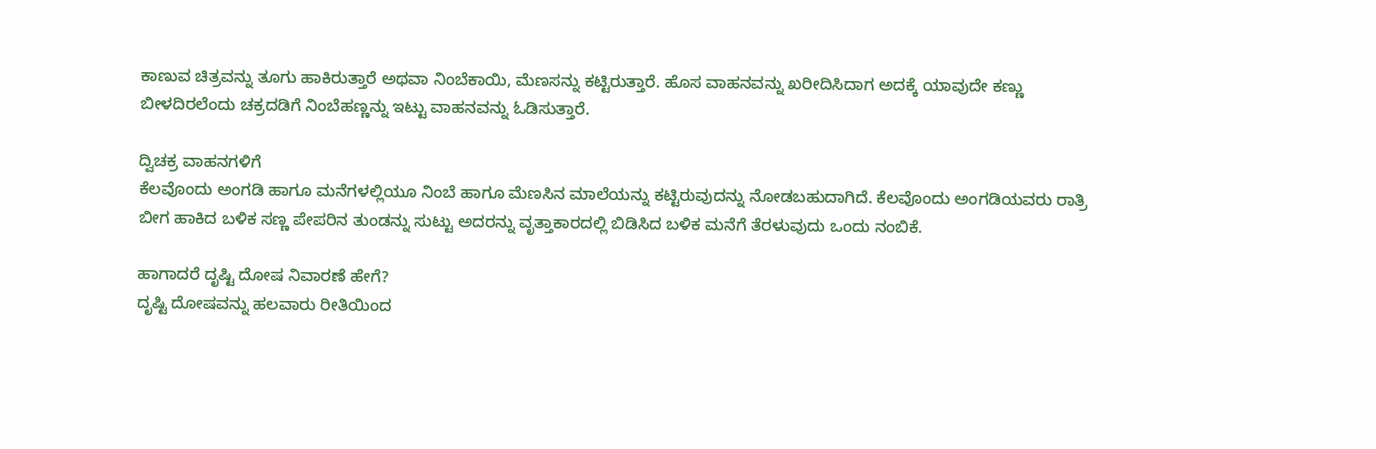ಕಾಣುವ ಚಿತ್ರವನ್ನು ತೂಗು ಹಾಕಿರುತ್ತಾರೆ ಅಥವಾ ನಿಂಬೆಕಾಯಿ, ಮೆಣಸನ್ನು ಕಟ್ಟಿರುತ್ತಾರೆ. ಹೊಸ ವಾಹನವನ್ನು ಖರೀದಿಸಿದಾಗ ಅದಕ್ಕೆ ಯಾವುದೇ ಕಣ್ಣು ಬೀಳದಿರಲೆಂದು ಚಕ್ರದಡಿಗೆ ನಿಂಬೆಹಣ್ಣನ್ನು ಇಟ್ಟು ವಾಹನವನ್ನು ಓಡಿಸುತ್ತಾರೆ.

ದ್ವಿಚಕ್ರ ವಾಹನಗಳಿಗೆ
ಕೆಲವೊಂದು ಅಂಗಡಿ ಹಾಗೂ ಮನೆಗಳಲ್ಲಿಯೂ ನಿಂಬೆ ಹಾಗೂ ಮೆಣಸಿನ ಮಾಲೆಯನ್ನು ಕಟ್ಟಿರುವುದನ್ನು ನೋಡಬಹುದಾಗಿದೆ. ಕೆಲವೊಂದು ಅಂಗಡಿಯವರು ರಾತ್ರಿ ಬೀಗ ಹಾಕಿದ ಬಳಿಕ ಸಣ್ಣ ಪೇಪರಿನ ತುಂಡನ್ನು ಸುಟ್ಟು ಅದರನ್ನು ವೃತ್ತಾಕಾರದಲ್ಲಿ ಬಿಡಿಸಿದ ಬಳಿಕ ಮನೆಗೆ ತೆರಳುವುದು ಒಂದು ನಂಬಿಕೆ.

ಹಾಗಾದರೆ ದೃಷ್ಟಿ ದೋಷ ನಿವಾರಣೆ ಹೇಗೆ?
ದೃಷ್ಟಿ ದೋಷವನ್ನು ಹಲವಾರು ರೀತಿಯಿಂದ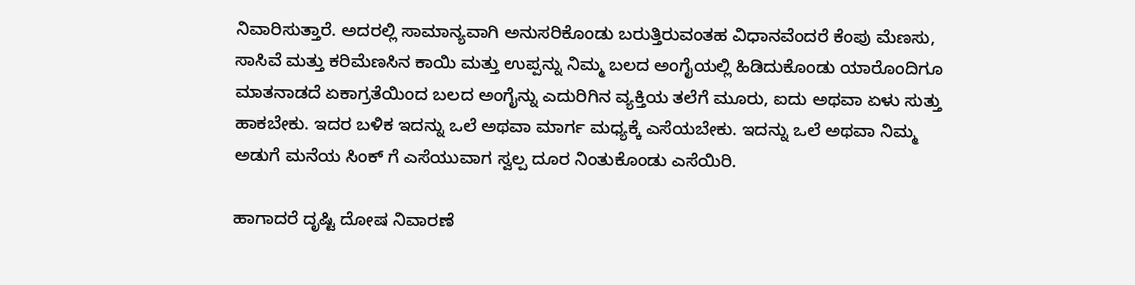ನಿವಾರಿಸುತ್ತಾರೆ. ಅದರಲ್ಲಿ ಸಾಮಾನ್ಯವಾಗಿ ಅನುಸರಿಕೊಂಡು ಬರುತ್ತಿರುವಂತಹ ವಿಧಾನವೆಂದರೆ ಕೆಂಪು ಮೆಣಸು, ಸಾಸಿವೆ ಮತ್ತು ಕರಿಮೆಣಸಿನ ಕಾಯಿ ಮತ್ತು ಉಪ್ಪನ್ನು ನಿಮ್ಮ ಬಲದ ಅಂಗೈಯಲ್ಲಿ ಹಿಡಿದುಕೊಂಡು ಯಾರೊಂದಿಗೂ ಮಾತನಾಡದೆ ಏಕಾಗ್ರತೆಯಿಂದ ಬಲದ ಅಂಗೈನ್ನು ಎದುರಿಗಿನ ವ್ಯಕ್ತಿಯ ತಲೆಗೆ ಮೂರು, ಐದು ಅಥವಾ ಏಳು ಸುತ್ತು ಹಾಕಬೇಕು. ಇದರ ಬಳಿಕ ಇದನ್ನು ಒಲೆ ಅಥವಾ ಮಾರ್ಗ ಮಧ್ಯಕ್ಕೆ ಎಸೆಯಬೇಕು. ಇದನ್ನು ಒಲೆ ಅಥವಾ ನಿಮ್ಮ ಅಡುಗೆ ಮನೆಯ ಸಿಂಕ್ ಗೆ ಎಸೆಯುವಾಗ ಸ್ವಲ್ಪ ದೂರ ನಿಂತುಕೊಂಡು ಎಸೆಯಿರಿ.

ಹಾಗಾದರೆ ದೃಷ್ಟಿ ದೋಷ ನಿವಾರಣೆ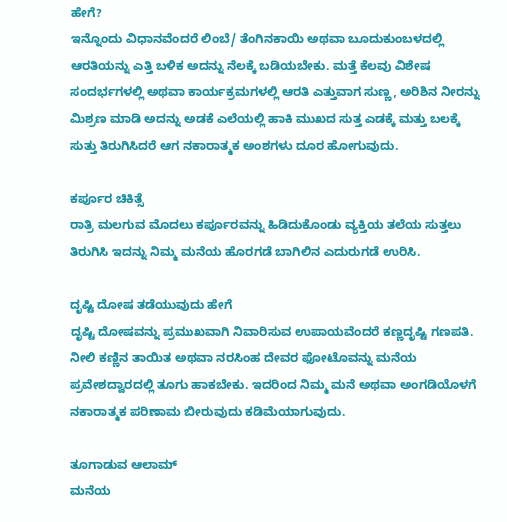ಹೇಗೆ?
ಇನ್ನೊಂದು ವಿಧಾನವೆಂದರೆ ಲಿಂಬೆ/ ತೆಂಗಿನಕಾಯಿ ಅಥವಾ ಬೂದುಕುಂಬಳದಲ್ಲಿ ಆರತಿಯನ್ನು ಎತ್ತಿ ಬಳಿಕ ಅದನ್ನು ನೆಲಕ್ಕೆ ಬಡಿಯಬೇಕು. ಮತ್ತೆ ಕೆಲವು ವಿಶೇಷ ಸಂದರ್ಭಗಳಲ್ಲಿ ಅಥವಾ ಕಾರ್ಯಕ್ರಮಗಳಲ್ಲಿ ಆರತಿ ಎತ್ತುವಾಗ ಸುಣ್ಣ, ಅರಿಶಿನ ನೀರನ್ನು ಮಿಶ್ರಣ ಮಾಡಿ ಅದನ್ನು ಅಡಕೆ ಎಲೆಯಲ್ಲಿ ಹಾಕಿ ಮುಖದ ಸುತ್ತ ಎಡಕ್ಕೆ ಮತ್ತು ಬಲಕ್ಕೆ ಸುತ್ತು ತಿರುಗಿಸಿದರೆ ಆಗ ನಕಾರಾತ್ಮಕ ಅಂಶಗಳು ದೂರ ಹೋಗುವುದು.

ಕರ್ಪೂರ ಚಿಕಿತ್ಸೆ
ರಾತ್ರಿ ಮಲಗುವ ಮೊದಲು ಕರ್ಪೂರವನ್ನು ಹಿಡಿದುಕೊಂಡು ವ್ಯಕ್ತಿಯ ತಲೆಯ ಸುತ್ತಲು ತಿರುಗಿಸಿ ಇದನ್ನು ನಿಮ್ಮ ಮನೆಯ ಹೊರಗಡೆ ಬಾಗಿಲಿನ ಎದುರುಗಡೆ ಉರಿಸಿ.

ದೃಷ್ಟಿ ದೋಷ ತಡೆಯುವುದು ಹೇಗೆ
ದೃಷ್ಟಿ ದೋಷವನ್ನು ಪ್ರಮುಖವಾಗಿ ನಿವಾರಿಸುವ ಉಪಾಯವೆಂದರೆ ಕಣ್ಣದೃಷ್ಟಿ ಗಣಪತಿ. ನೀಲಿ ಕಣ್ಣಿನ ತಾಯಿತ ಅಥವಾ ನರಸಿಂಹ ದೇವರ ಫೋಟೊವನ್ನು ಮನೆಯ ಪ್ರವೇಶದ್ವಾರದಲ್ಲಿ ತೂಗು ಹಾಕಬೇಕು. ಇದರಿಂದ ನಿಮ್ಮ ಮನೆ ಅಥವಾ ಅಂಗಡಿಯೊಳಗೆ ನಕಾರಾತ್ಮಕ ಪರಿಣಾಮ ಬೀರುವುದು ಕಡಿಮೆಯಾಗುವುದು.

ತೂಗಾಡುವ ಆಲಾಮ್
ಮನೆಯ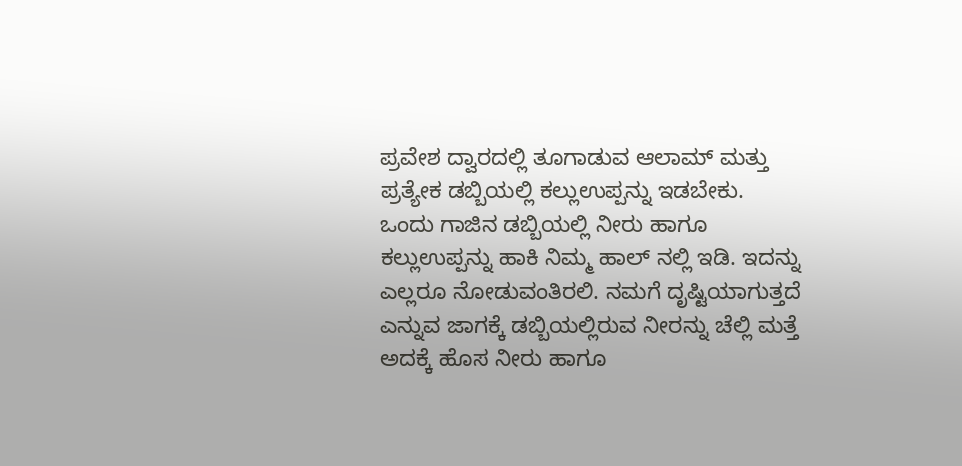ಪ್ರವೇಶ ದ್ವಾರದಲ್ಲಿ ತೂಗಾಡುವ ಆಲಾಮ್ ಮತ್ತು ಪ್ರತ್ಯೇಕ ಡಬ್ಬಿಯಲ್ಲಿ ಕಲ್ಲುಉಪ್ಪನ್ನು ಇಡಬೇಕು. ಒಂದು ಗಾಜಿನ ಡಬ್ಬಿಯಲ್ಲಿ ನೀರು ಹಾಗೂ ಕಲ್ಲುಉಪ್ಪನ್ನು ಹಾಕಿ ನಿಮ್ಮ ಹಾಲ್ ನಲ್ಲಿ ಇಡಿ. ಇದನ್ನು ಎಲ್ಲರೂ ನೋಡುವಂತಿರಲಿ. ನಮಗೆ ದೃಷ್ಟಿಯಾಗುತ್ತದೆ ಎನ್ನುವ ಜಾಗಕ್ಕೆ ಡಬ್ಬಿಯಲ್ಲಿರುವ ನೀರನ್ನು ಚೆಲ್ಲಿ ಮತ್ತೆ ಅದಕ್ಕೆ ಹೊಸ ನೀರು ಹಾಗೂ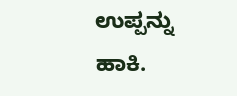ಉಪ್ಪನ್ನು ಹಾಕಿ.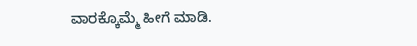ವಾರಕ್ಕೊಮ್ಮೆ ಹೀಗೆ ಮಾಡಿ.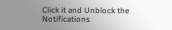Click it and Unblock the Notifications